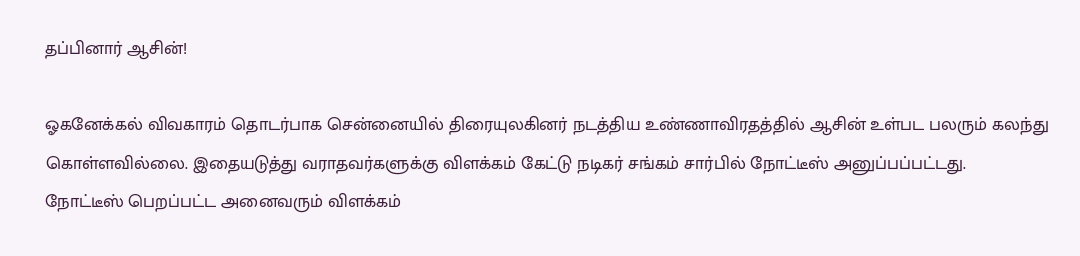தப்பினார் ஆசின்!

ஓகனேக்கல் விவகாரம் தொடர்பாக சென்னையில் திரையுலகினர் நடத்திய உண்ணாவிரதத்தில் ஆசின் உள்பட பலரும் கலந்து கொள்ளவில்லை. இதையடுத்து வராதவர்களுக்கு விளக்கம் கேட்டு நடிகர் சங்கம் சார்பில் நோட்டீஸ் அனுப்பப்பட்டது.
நோட்டீஸ் பெறப்பட்ட அனைவரும் விளக்கம்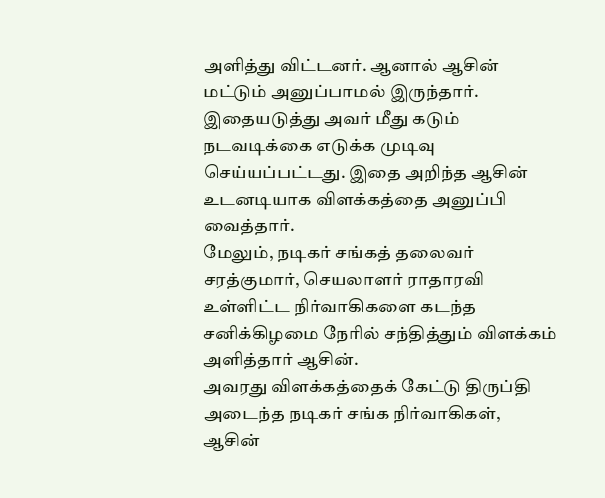அளித்து விட்டனர். ஆனால் ஆசின் மட்டும் அனுப்பாமல் இருந்தார். இதையடுத்து அவர் மீது கடும் நடவடிக்கை எடுக்க முடிவு செய்யப்பட்டது. இதை அறிந்த ஆசின் உடனடியாக விளக்கத்தை அனுப்பி வைத்தார்.
மேலும், நடிகர் சங்கத் தலைவர் சரத்குமார், செயலாளர் ராதாரவி உள்ளிட்ட நிர்வாகிகளை கடந்த சனிக்கிழமை நேரில் சந்தித்தும் விளக்கம் அளித்தார் ஆசின்.
அவரது விளக்கத்தைக் கேட்டு திருப்தி அடைந்த நடிகர் சங்க நிர்வாகிகள், ஆசின்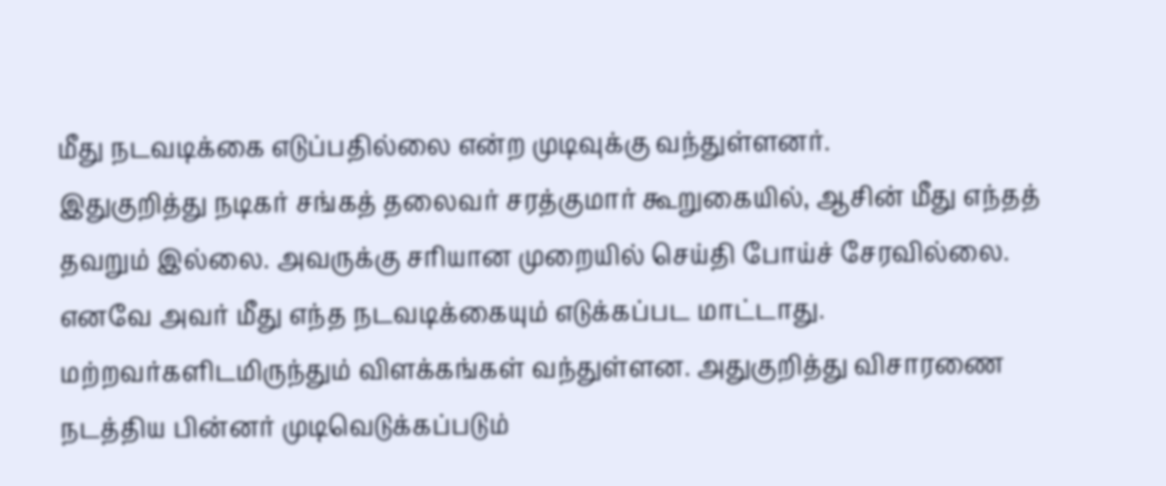மீது நடவடிக்கை எடுப்பதில்லை என்ற முடிவுக்கு வந்துள்ளனர்.
இதுகுறித்து நடிகர் சங்கத் தலைவர் சரத்குமார் கூறுகையில், ஆசின் மீது எந்தத் தவறும் இல்லை. அவருக்கு சரியான முறையில் செய்தி போய்ச் சேரவில்லை. எனவே அவர் மீது எந்த நடவடிக்கையும் எடுக்கப்பட மாட்டாது.
மற்றவர்களிடமிருந்தும் விளக்கங்கள் வந்துள்ளன. அதுகுறித்து விசாரணை நடத்திய பின்னர் முடிவெடுக்கப்படும்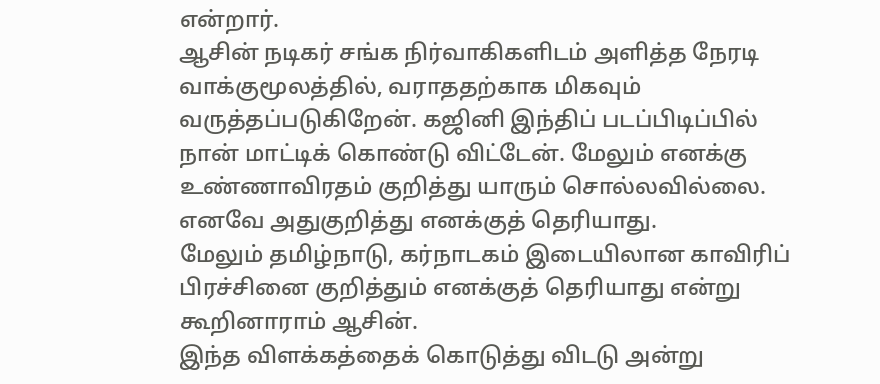என்றார்.
ஆசின் நடிகர் சங்க நிர்வாகிகளிடம் அளித்த நேரடி வாக்குமூலத்தில், வராததற்காக மிகவும் வருத்தப்படுகிறேன். கஜினி இந்திப் படப்பிடிப்பில் நான் மாட்டிக் கொண்டு விட்டேன். மேலும் எனக்கு உண்ணாவிரதம் குறித்து யாரும் சொல்லவில்லை. எனவே அதுகுறித்து எனக்குத் தெரியாது.
மேலும் தமிழ்நாடு, கர்நாடகம் இடையிலான காவிரிப் பிரச்சினை குறித்தும் எனக்குத் தெரியாது என்று கூறினாராம் ஆசின்.
இந்த விளக்கத்தைக் கொடுத்து விடடு அன்று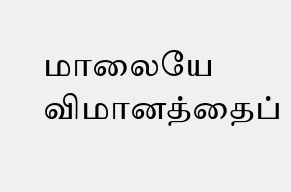மாலையே விமானத்தைப்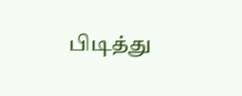பிடித்து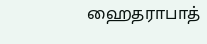ஹைதராபாத்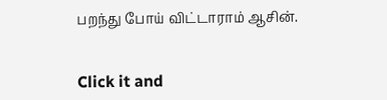பறந்து போய் விட்டாராம் ஆசின்.


Click it and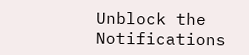Unblock the Notifications